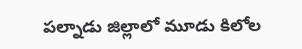పల్నాడు జిల్లాలో మూడు కిలోల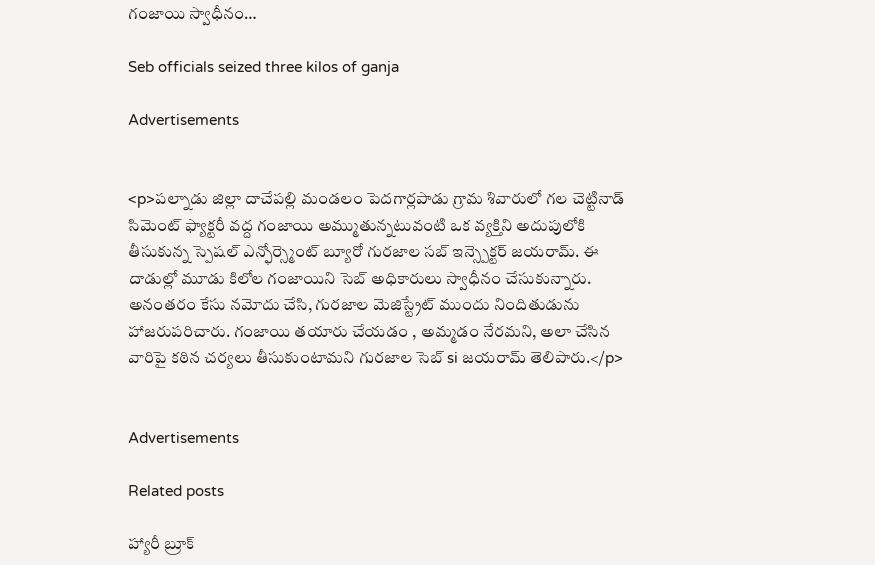గంజాయి స్వాధీనం…

Seb officials seized three kilos of ganja

Advertisements


<p>పల్నాడు జిల్లా దాచేపల్లి మండలం పెదగార్లపాడు గ్రామ శివారులో గల చెట్టినాడ్ సిమెంట్ ఫ్యాక్టరీ వద్ద గంజాయి అమ్ముతున్నటువంటి ఒక వ్యక్తిని అదుపులోకి తీసుకున్న స్పెషల్ ఎన్ఫోర్స్మెంట్ బ్యూరో గురజాల సబ్ ఇన్స్పెక్టర్ జయరామ్. ఈ దాడుల్లో మూడు కిలోల గంజాయిని సెబ్ అధికారులు స్వాధీనం చేసుకున్నారు. అనంతరం కేసు నమోదు చేసి, గురజాల మెజిస్ట్రేట్ ముందు నిందితుడును హాజరుపరిచారు. గంజాయి తయారు చేయడం , అమ్మడం నేరమని, అలా చేసిన వారిపై కఠిన చర్యలు తీసుకుంటామని గురజాల సెబ్ si జయరామ్ తెలిపారు.</p>


Advertisements

Related posts

హ్యారీ బ్రూక్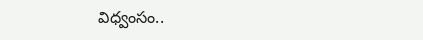విధ్వంసం..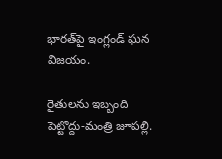భారత్‌పై ఇంగ్లండ్ ఘన విజయం.

రైతులను ఇబ్బంది పెట్టొద్దు-మంత్రి జూపల్లి.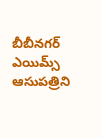బీబీనగర్ ఎయిమ్స్ ఆసుపత్రిని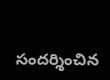సందర్శించిన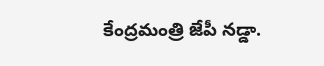కేంద్రమంత్రి జేపీ నడ్డా.